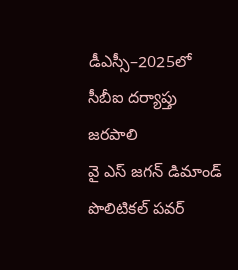డీఎస్సీ–2025లో సీబీఐ దర్యాప్తు జరపాలి
వై ఎస్ జగన్ డిమాండ్ పొలిటికల్ పవర్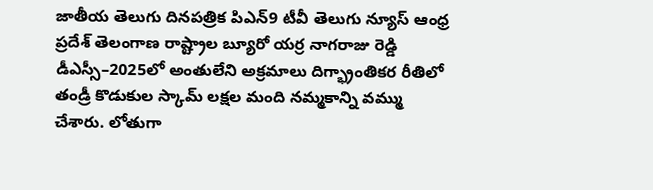జాతీయ తెలుగు దినపత్రిక పిఎన్9 టీవీ తెలుగు న్యూస్ ఆంధ్ర ప్రదేశ్ తెలంగాణ రాష్ట్రాల బ్యూరో యర్ర నాగరాజు రెడ్డి డీఎస్సీ–2025లో అంతులేని అక్రమాలు దిగ్భ్రాంతికర రీతిలో తండ్రీ కొడుకుల స్కామ్ లక్షల మంది నమ్మకాన్ని వమ్ము చేశారు. లోతుగా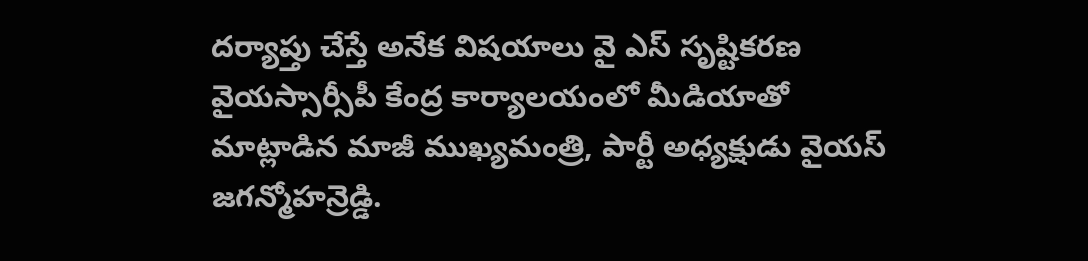దర్యాప్తు చేస్తే అనేక విషయాలు వై ఎస్ సృష్టికరణ వైయస్సార్సీపీ కేంద్ర కార్యాలయంలో మీడియాతో మాట్లాడిన మాజీ ముఖ్యమంత్రి, పార్టీ అధ్యక్షుడు వైయస్ జగన్మోహన్రెడ్డి.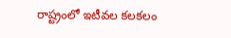రాష్ట్రంలో ఇటీవల కలకలం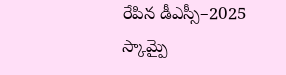రేపిన డీఎస్సీ–2025 స్కామ్పై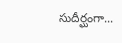సుదీర్ఘంగా...